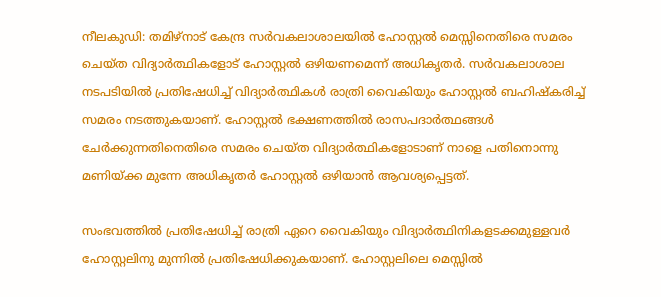നീലകുഡി: തമിഴ്നാട് കേന്ദ്ര സര്‍വകലാശാലയില്‍ ഹോസ്റ്റല്‍ മെസ്സിനെതിരെ സമരം ചെയ്ത വിദ്യാര്‍ത്ഥികളോട് ഹോസ്റ്റല്‍ ഒഴിയണമെന്ന് അധികൃതര്‍. സര്‍വകലാശാല നടപടിയില്‍ പ്രതിഷേധിച്ച് വിദ്യാര്‍ത്ഥികള്‍ രാത്രി വൈകിയും ഹോസ്റ്റല്‍ ബഹിഷ്‌കരിച്ച് സമരം നടത്തുകയാണ്. ഹോസ്റ്റല്‍ ഭക്ഷണത്തില്‍ രാസപദാര്‍ത്ഥങ്ങള്‍ ചേര്‍ക്കുന്നതിനെതിരെ സമരം ചെയ്ത വിദ്യാര്‍ത്ഥികളോടാണ് നാളെ പതിനൊന്നു മണിയ്ക്ക മുന്നേ അധികൃതര്‍ ഹോസ്റ്റല്‍ ഒഴിയാന്‍ ആവശ്യപ്പെട്ടത്.

സംഭവത്തില്‍ പ്രതിഷേധിച്ച് രാത്രി ഏറെ വൈകിയും വിദ്യാര്‍ത്ഥിനികളടക്കമുള്ളവര്‍ ഹോസ്റ്റലിനു മുന്നില്‍ പ്രതിഷേധിക്കുകയാണ്. ഹോസ്റ്റലിലെ മെസ്സില്‍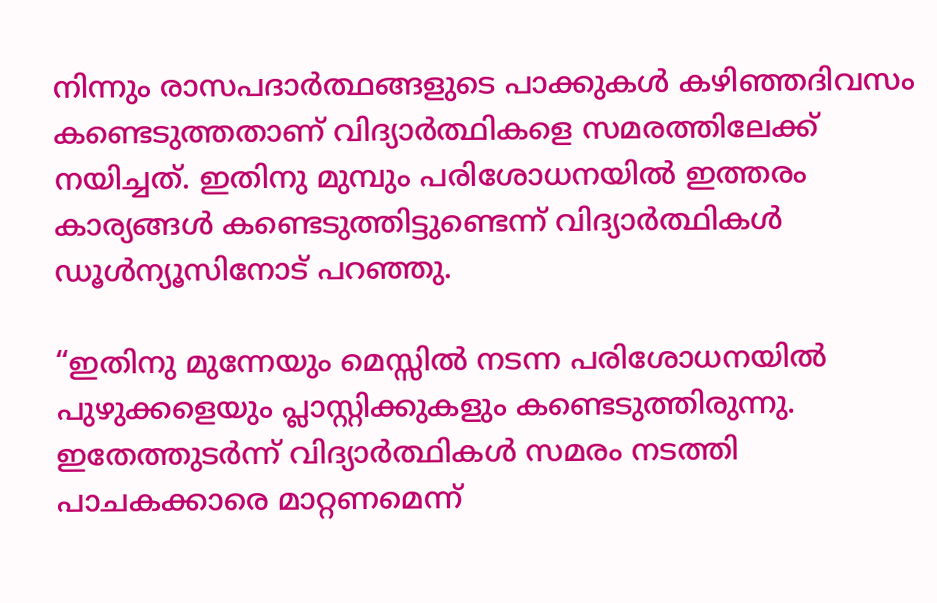നിന്നും രാസപദാര്‍ത്ഥങ്ങളുടെ പാക്കുകള്‍ കഴിഞ്ഞദിവസം കണ്ടെടുത്തതാണ് വിദ്യാര്‍ത്ഥികളെ സമരത്തിലേക്ക് നയിച്ചത്. ഇതിനു മുമ്പും പരിശോധനയില്‍ ഇത്തരം കാര്യങ്ങള്‍ കണ്ടെടുത്തിട്ടുണ്ടെന്ന് വിദ്യാര്‍ത്ഥികള്‍ ഡൂള്‍ന്യൂസിനോട് പറഞ്ഞു.

“ഇതിനു മുന്നേയും മെസ്സില്‍ നടന്ന പരിശോധനയില്‍ പുഴുക്കളെയും പ്ലാസ്റ്റിക്കുകളും കണ്ടെടുത്തിരുന്നു. ഇതേത്തുടര്‍ന്ന് വിദ്യാര്‍ത്ഥികള്‍ സമരം നടത്തി പാചകക്കാരെ മാറ്റണമെന്ന്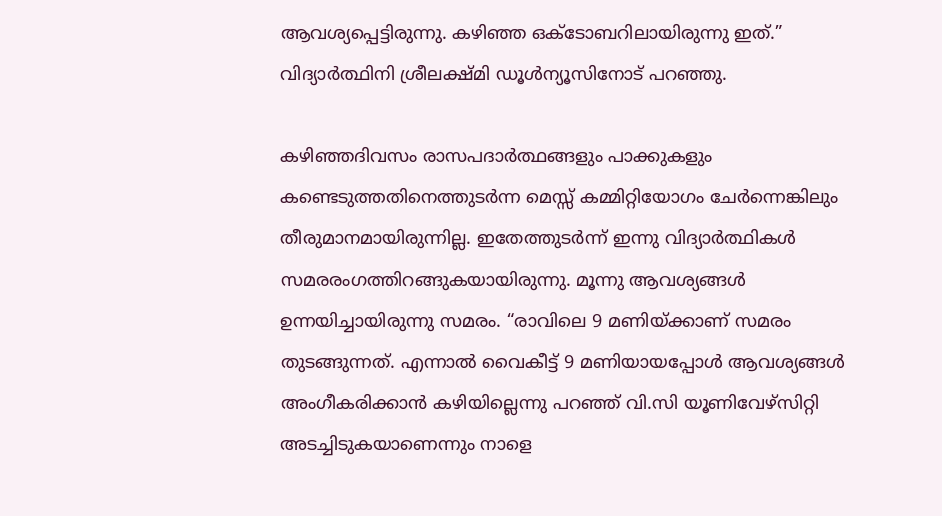ആവശ്യപ്പെട്ടിരുന്നു. കഴിഞ്ഞ ഒക്ടോബറിലായിരുന്നു ഇത്.” വിദ്യാര്‍ത്ഥിനി ശ്രീലക്ഷ്മി ഡൂള്‍ന്യൂസിനോട് പറഞ്ഞു.

കഴിഞ്ഞദിവസം രാസപദാര്‍ത്ഥങ്ങളും പാക്കുകളും കണ്ടെടുത്തതിനെത്തുടര്‍ന്ന മെസ്സ് കമ്മിറ്റിയോഗം ചേര്‍ന്നെങ്കിലും തീരുമാനമായിരുന്നില്ല. ഇതേത്തുടര്‍ന്ന് ഇന്നു വിദ്യാര്‍ത്ഥികള്‍ സമരരംഗത്തിറങ്ങുകയായിരുന്നു. മൂന്നു ആവശ്യങ്ങള്‍ ഉന്നയിച്ചായിരുന്നു സമരം. “രാവിലെ 9 മണിയ്ക്കാണ് സമരം തുടങ്ങുന്നത്. എന്നാല്‍ വൈകീട്ട് 9 മണിയായപ്പോള്‍ ആവശ്യങ്ങള്‍ അംഗീകരിക്കാന്‍ കഴിയില്ലെന്നു പറഞ്ഞ് വി.സി യൂണിവേഴ്സിറ്റി അടച്ചിടുകയാണെന്നും നാളെ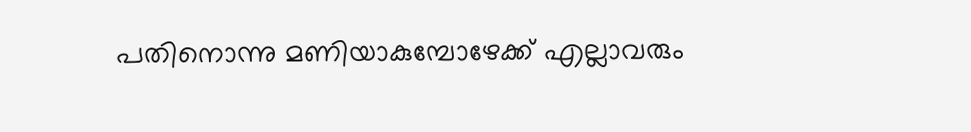പതിനൊന്നു മണിയാകുമ്പോഴേക്ക് എല്ലാവരും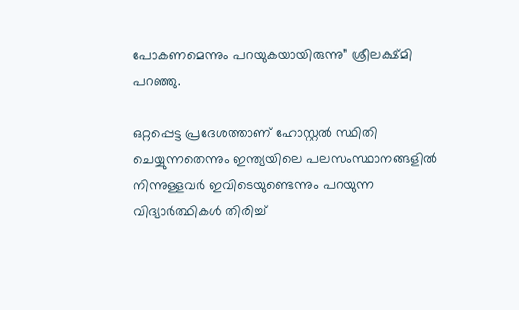പോകണമെന്നും പറയുകയായിരുന്നു” ശ്രീലക്ഷ്മി പറഞ്ഞു.

ഒറ്റപ്പെട്ട പ്രദേശത്താണ് ഹോസ്റ്റല്‍ സ്ഥിതി ചെയ്യുന്നതെന്നും ഇന്ത്യയിലെ പലസംസ്ഥാനങ്ങളില്‍ നിന്നുള്ളവര്‍ ഇവിടെയുണ്ടെന്നും പറയുന്ന വിദ്യാര്‍ത്ഥികള്‍ തിരിച്ച്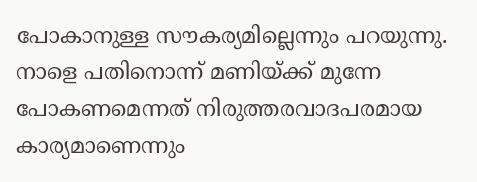പോകാനുള്ള സൗകര്യമില്ലെന്നും പറയുന്നു. നാളെ പതിനൊന്ന് മണിയ്ക്ക് മുന്നേ പോകണമെന്നത് നിരുത്തരവാദപരമായ കാര്യമാണെന്നും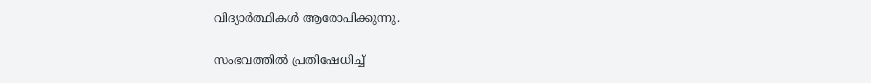വിദ്യാര്‍ത്ഥികള്‍ ആരോപിക്കുന്നു.

സംഭവത്തില്‍ പ്രതിഷേധിച്ച്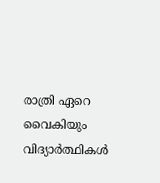രാത്രി ഏറെ വൈകിയും വിദ്യാര്‍ത്ഥികള്‍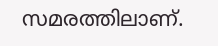സമരത്തിലാണ്.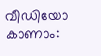വീഡിയോ കാണാം: